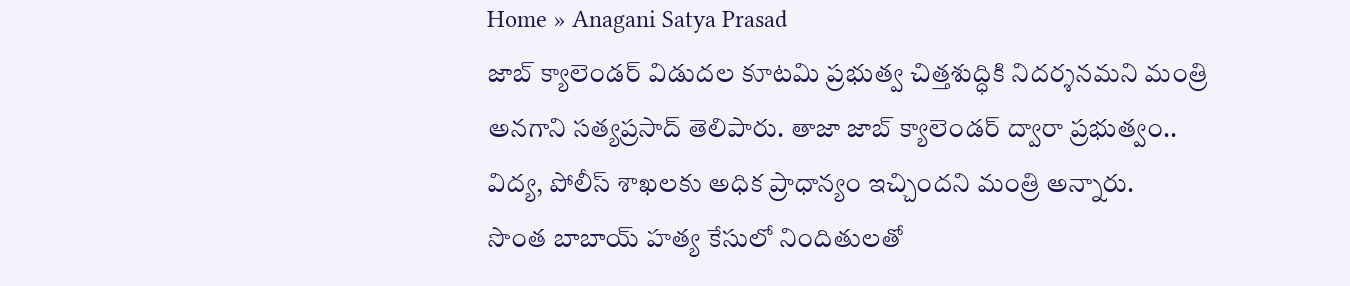Home » Anagani Satya Prasad
జాబ్ క్యాలెండర్ విడుదల కూటమి ప్రభుత్వ చిత్తశుద్ధికి నిదర్శనమని మంత్రి అనగాని సత్యప్రసాద్ తెలిపారు. తాజా జాబ్ క్యాలెండర్ ద్వారా ప్రభుత్వం.. విద్య, పోలీస్ శాఖలకు అధిక ప్రాధాన్యం ఇచ్చిందని మంత్రి అన్నారు.
సొంత బాబాయ్ హత్య కేసులో నిందితులతో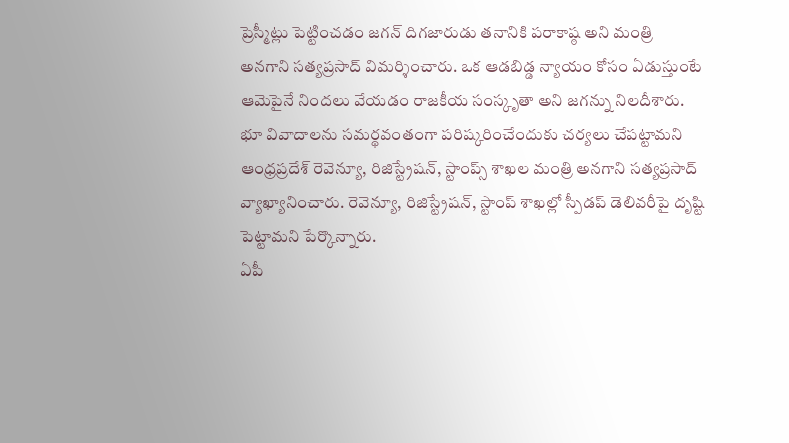ప్రెస్మీట్లు పెట్టించడం జగన్ దిగజారుడు తనానికి పరాకాష్ఠ అని మంత్రి అనగాని సత్యప్రసాద్ విమర్శించారు. ఒక ఆడబిడ్డ న్యాయం కోసం ఏడుస్తుంటే ఆమెపైనే నిందలు వేయడం రాజకీయ సంస్కృతా అని జగన్ను నిలదీశారు.
భూ వివాదాలను సమర్థవంతంగా పరిష్కరించేందుకు చర్యలు చేపట్టామని ఆంధ్రప్రదేశ్ రెవెన్యూ, రిజిస్ట్రేషన్, స్టాంప్స్ శాఖల మంత్రి అనగాని సత్యప్రసాద్ వ్యాఖ్యానించారు. రెవెన్యూ, రిజిస్ట్రేషన్, స్టాంప్ శాఖల్లో స్పీడప్ డెలివరీపై దృష్టి పెట్టామని పేర్కొన్నారు.
ఏపీ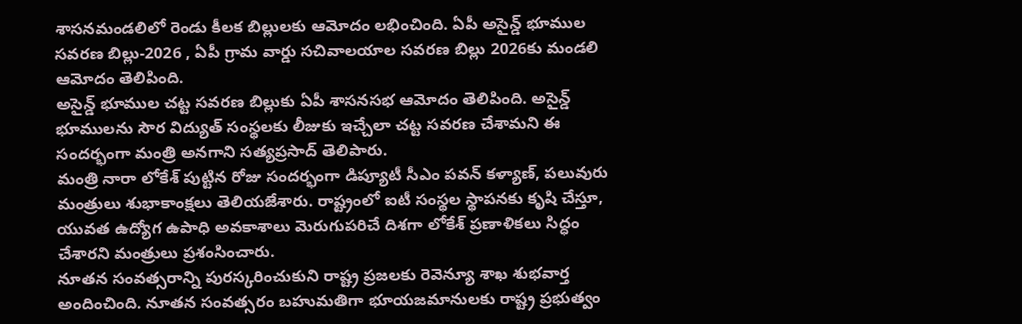శాసనమండలిలో రెండు కీలక బిల్లులకు ఆమోదం లభించింది. ఏపీ అసైన్డ్ భూముల సవరణ బిల్లు-2026 , ఏపీ గ్రామ వార్డు సచివాలయాల సవరణ బిల్లు 2026కు మండలి ఆమోదం తెలిపింది.
అసైన్డ్ భూముల చట్ట సవరణ బిల్లుకు ఏపీ శాసనసభ ఆమోదం తెలిపింది. అసైన్డ్ భూములను సౌర విద్యుత్ సంస్థలకు లీజుకు ఇచ్చేలా చట్ట సవరణ చేశామని ఈ సందర్భంగా మంత్రి అనగాని సత్యప్రసాద్ తెలిపారు.
మంత్రి నారా లోకేశ్ పుట్టిన రోజు సందర్భంగా డిప్యూటీ సీఎం పవన్ కళ్యాణ్, పలువురు మంత్రులు శుభాకాంక్షలు తెలియజేశారు. రాష్ట్రంలో ఐటీ సంస్థల స్థాపనకు కృషి చేస్తూ, యువత ఉద్యోగ ఉపాధి అవకాశాలు మెరుగుపరిచే దిశగా లోకేశ్ ప్రణాళికలు సిద్ధం చేశారని మంత్రులు ప్రశంసించారు.
నూతన సంవత్సరాన్ని పురస్కరించుకుని రాష్ట్ర ప్రజలకు రెవెన్యూ శాఖ శుభవార్త అందించింది. నూతన సంవత్సరం బహుమతిగా భూయజమానులకు రాష్ట్ర ప్రభుత్వం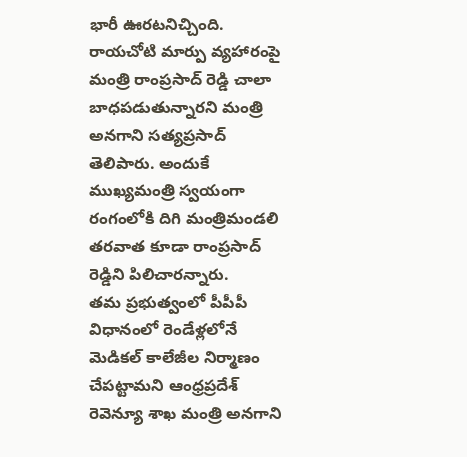భారీ ఊరటనిచ్చింది.
రాయచోటి మార్పు వ్యహారంపై మంత్రి రాంప్రసాద్ రెడ్డి చాలా బాధపడుతున్నారని మంత్రి అనగాని సత్యప్రసాద్ తెలిపారు. అందుకే ముఖ్యమంత్రి స్వయంగా రంగంలోకి దిగి మంత్రిమండలి తరవాత కూడా రాంప్రసాద్ రెడ్డిని పిలిచారన్నారు.
తమ ప్రభుత్వంలో పీపీపీ విధానంలో రెండేళ్లలోనే మెడికల్ కాలేజీల నిర్మాణం చేపట్టామని ఆంధ్రప్రదేశ్ రెవెన్యూ శాఖ మంత్రి అనగాని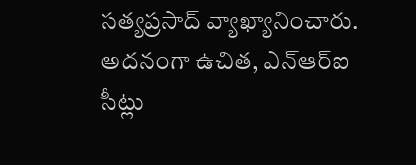సత్యప్రసాద్ వ్యాఖ్యానించారు. అదనంగా ఉచిత, ఎన్ఆర్ఐ సీట్లు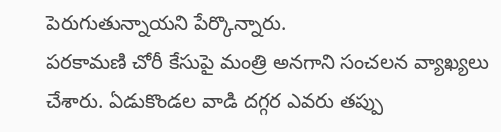పెరుగుతున్నాయని పేర్కొన్నారు.
పరకామణి చోరీ కేసుపై మంత్రి అనగాని సంచలన వ్యాఖ్యలు చేశారు. ఏడుకొండల వాడి దగ్గర ఎవరు తప్పు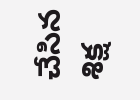చేసిన శిక్ష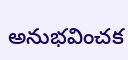అనుభవించక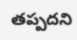తప్పదని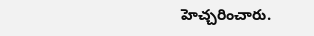హెచ్చరించారు.